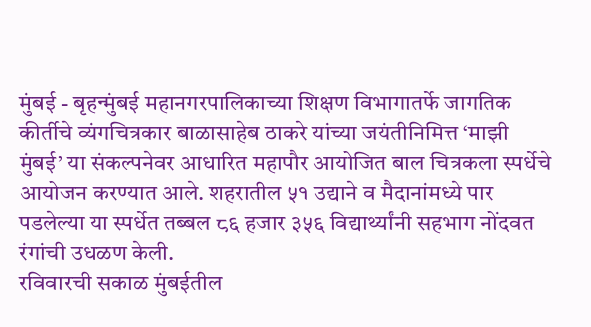मुंबई - बृहन्मुंबई महानगरपालिकाच्या शिक्षण विभागातर्फे जागतिक कीर्तीचे व्यंगचित्रकार बाळासाहेब ठाकरे यांच्या जयंतीनिमित्त ‘माझी मुंबई’ या संकल्पनेवर आधारित महापौर आयोजित बाल चित्रकला स्पर्धेचे आयोजन करण्यात आले. शहरातील ५१ उद्याने व मैदानांमध्ये पार पडलेल्या या स्पर्धेत तब्बल ८६ हजार ३५६ विद्यार्थ्यांनी सहभाग नोंदवत रंगांची उधळण केली.
रविवारची सकाळ मुंबईतील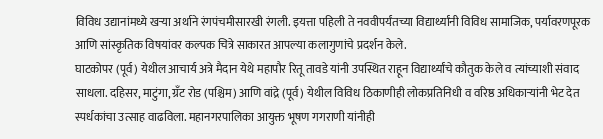विविध उद्यानांमध्ये खऱ्या अर्थाने रंगपंचमीसारखी रंगली. इयत्ता पहिली ते नववीपर्यंतच्या विद्यार्थ्यांनी विविध सामाजिक, पर्यावरणपूरक आणि सांस्कृतिक विषयांवर कल्पक चित्रे साकारत आपल्या कलागुणांचे प्रदर्शन केले.
घाटकोपर (पूर्व) येथील आचार्य अत्रे मैदान येथे महापौर रितू तावडे यांनी उपस्थित राहून विद्यार्थ्यांचे कौतुक केले व त्यांच्याशी संवाद साधला. दहिसर, माटुंगा, ग्रँट रोड (पश्चिम) आणि वांद्रे (पूर्व) येथील विविध ठिकाणीही लोकप्रतिनिधी व वरिष्ठ अधिकाऱ्यांनी भेट देत स्पर्धकांचा उत्साह वाढविला. महानगरपालिका आयुक्त भूषण गगराणी यांनीही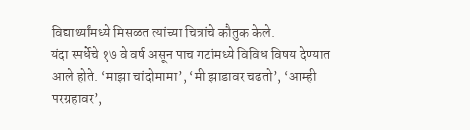विद्यार्थ्यांमध्ये मिसळत त्यांच्या चित्रांचे कौतुक केले.
यंदा स्पर्धेचे १७ वे वर्ष असून पाच गटांमध्ये विविध विषय देण्यात आले होते. ‘माझा चांदोमामा’, ‘मी झाडावर चढतो’, ‘आम्ही परग्रहावर’,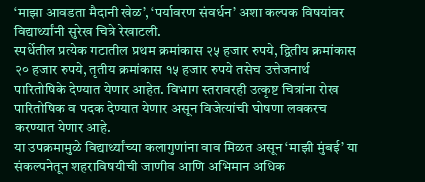‘माझा आवडता मैदानी खेळ’, ‘पर्यावरण संवर्धन’ अशा कल्पक विषयांवर विद्यार्थ्यांनी सुरेख चित्रे रेखाटली.
स्पर्धेतील प्रत्येक गटातील प्रथम क्रमांकास २५ हजार रुपये, द्वितीय क्रमांकास २० हजार रुपये, तृतीय क्रमांकास १५ हजार रुपये तसेच उत्तेजनार्थ पारितोषिके देण्यात येणार आहेत. विभाग स्तरावरही उत्कृष्ट चित्रांना रोख पारितोषिक व पदक देण्यात येणार असून विजेत्यांची घोषणा लवकरच करण्यात येणार आहे.
या उपक्रमामुळे विद्यार्थ्यांच्या कलागुणांना वाव मिळत असून ‘माझी मुंबई’ या संकल्पनेतून शहराविषयीची जाणीव आणि अभिमान अधिक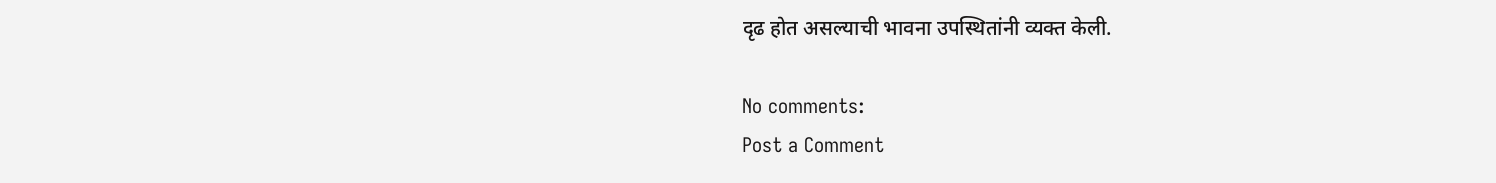दृढ होत असल्याची भावना उपस्थितांनी व्यक्त केली.

No comments:
Post a Comment